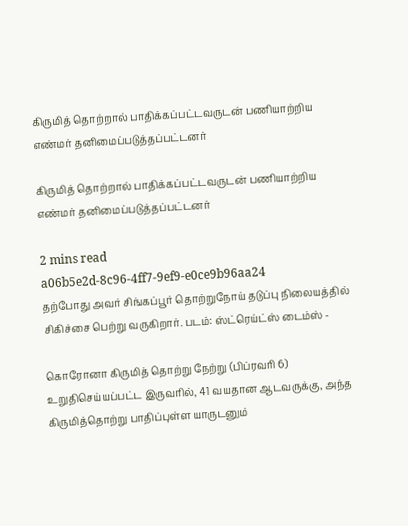கிருமித் தொற்றால் பாதிக்கப்பட்டவருடன் பணியாற்றிய எண்மர் தனிமைப்படுத்தப்பட்டனர்

கிருமித் தொற்றால் பாதிக்கப்பட்டவருடன் பணியாற்றிய எண்மர் தனிமைப்படுத்தப்பட்டனர்

2 mins read
a06b5e2d-8c96-4ff7-9ef9-e0ce9b96aa24
தற்போது அவர் சிங்கப்பூர் தொற்றுநோய் தடுப்பு நிலையத்தில் சிகிச்சை பெற்று வருகிறார். படம்: ஸ்ட்ரெய்ட்ஸ் டைம்ஸ் -

கொரோனா கிருமித் தொற்று நேற்று (பிப்ரவரி 6) உறுதிசெய்யப்பட்ட இருவரில், 41 வயதான ஆடவருக்கு, அந்த கிருமித்தொற்று பாதிப்புள்ள யாருடனும்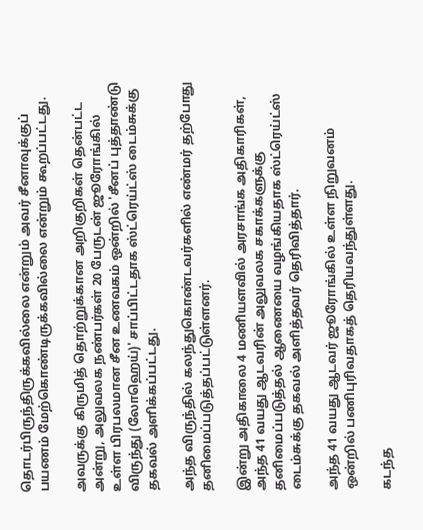தொடர்பிருந்திருக்கவில்லை என்றும் அவர் சீனாவுக்குப் பயணம் மேற்கொண்டிருக்கவில்லை என்றும் கூறப்பட்டது.

அவருக்கு கிருமித் தொற்றுக்கான அறிகுறிகள் தென்பட்ட அன்று, அலுவலக நண்பர்கள் 20 பேருடன் ஜூரோங்கில் உள்ள பிரபலமான சீன உணவகம் ஒன்றில் 'சீனப் புத்தாண்டு விருந்து (லோஹெய்)' சாப்பிட்டதாக ஸ்ட்ரெய்ட்ஸ் டைம்சுக்கு தகவல் அளிக்கப்பட்டது.

அந்த விருந்தில் கலந்துகொண்டவர்களில் எண்மர் தற்போது தனிமைப்படுத்தப்பட்டுள்ளனர்.

இன்று அதிகாலை 4 மணியளவில் அரசாங்க அதிகாரிகள், அந்த 41 வயது ஆடவரின் அலுவலக சகாக்களுக்கு தனிமைப்படுத்தல் ஆணையை வழங்கியதாக ஸ்ட்ரெய்ட்ஸ் டைம்சுக்கு தகவல் அளித்தவர் தெரிவித்தார்.

அந்த 41 வயது ஆடவர் ஜூரோங்கில் உள்ள நிறுவனம் ஒன்றில் பணிபுரிவதாகத் தெரியவந்துள்ளது.

கடந்த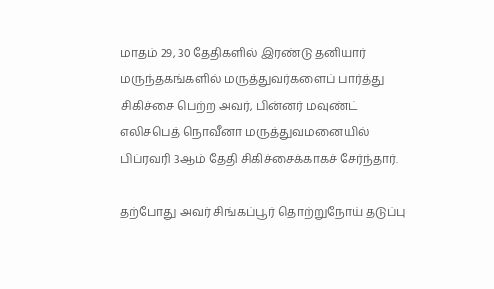மாதம் 29, 30 தேதிகளில் இரண்டு தனியார் மருந்தகங்களில் மருத்துவர்களைப் பார்த்து சிகிச்சை பெற்ற அவர், பின்னர் மவுண்ட் எலிசபெத் நொவீனா மருத்துவமனையில் பிப்ரவரி 3ஆம் தேதி சிகிச்சைக்காகச் சேர்ந்தார்.

தற்போது அவர் சிங்கப்பூர் தொற்றுநோய் தடுப்பு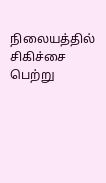நிலையத்தில் சிகிச்சை பெற்று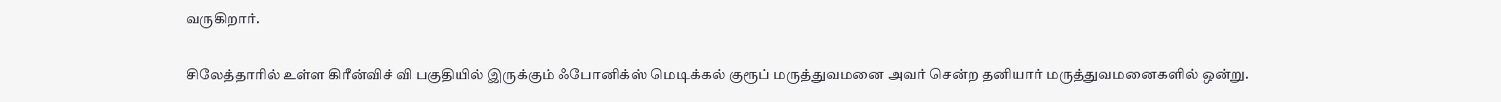வருகிறார்.

சிலேத்தாரில் உள்ள கிரீன்விச் வி பகுதியில் இருக்கும் ஃபோனிக்ஸ் மெடிக்கல் குரூப் மருத்துவமனை அவர் சென்ற தனியார் மருத்துவமனைகளில் ஒன்று.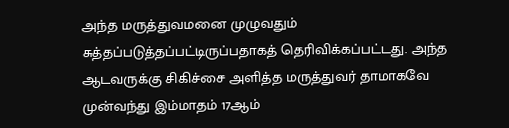அந்த மருத்துவமனை முழுவதும் சுத்தப்படுத்தப்பட்டிருப்பதாகத் தெரிவிக்கப்பட்டது. அந்த ஆடவருக்கு சிகிச்சை அளித்த மருத்துவர் தாமாகவே முன்வந்து இம்மாதம் 17ஆம்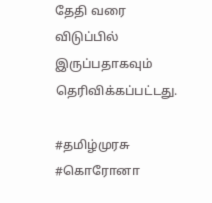தேதி வரை விடுப்பில் இருப்பதாகவும் தெரிவிக்கப்பட்டது.

#தமிழ்முரசு #கொரோனா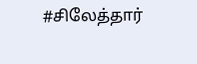#சிலேத்தார்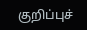குறிப்புச்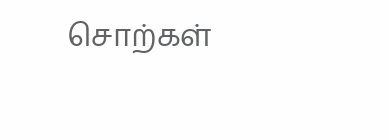சொற்கள்